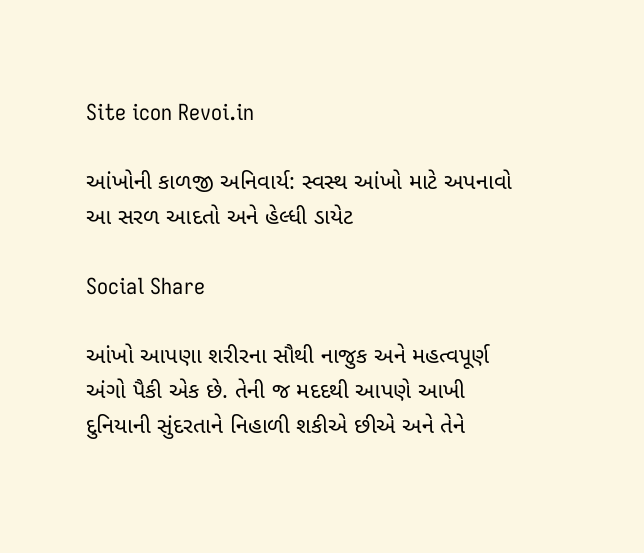Site icon Revoi.in

આંખોની કાળજી અનિવાર્ય: સ્વસ્થ આંખો માટે અપનાવો આ સરળ આદતો અને હેલ્ધી ડાયેટ

Social Share

આંખો આપણા શરીરના સૌથી નાજુક અને મહત્વપૂર્ણ અંગો પૈકી એક છે. તેની જ મદદથી આપણે આખી દુનિયાની સુંદરતાને નિહાળી શકીએ છીએ અને તેને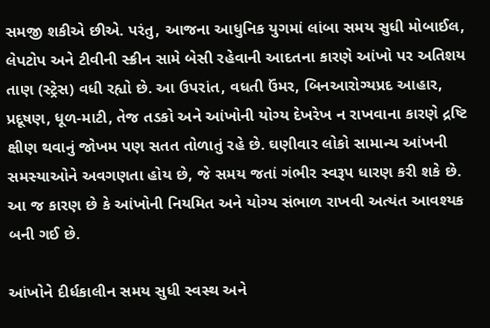સમજી શકીએ છીએ. પરંતુ, આજના આધુનિક યુગમાં લાંબા સમય સુધી મોબાઈલ, લેપટોપ અને ટીવીની સ્ક્રીન સામે બેસી રહેવાની આદતના કારણે આંખો પર અતિશય તાણ (સ્ટ્રેસ) વધી રહ્યો છે. આ ઉપરાંત, વધતી ઉંમર, બિનઆરોગ્યપ્રદ આહાર, પ્રદૂષણ, ધૂળ-માટી, તેજ તડકો અને આંખોની યોગ્ય દેખરેખ ન રાખવાના કારણે દ્રષ્ટિ ક્ષીણ થવાનું જોખમ પણ સતત તોળાતું રહે છે. ઘણીવાર લોકો સામાન્ય આંખની સમસ્યાઓને અવગણતા હોય છે, જે સમય જતાં ગંભીર સ્વરૂપ ધારણ કરી શકે છે. આ જ કારણ છે કે આંખોની નિયમિત અને યોગ્ય સંભાળ રાખવી અત્યંત આવશ્યક બની ગઈ છે.

આંખોને દીર્ધકાલીન સમય સુધી સ્વસ્થ અને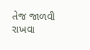તેજ જાળવી રાખવા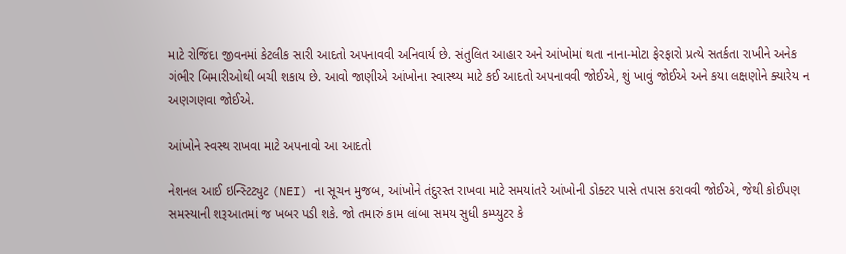માટે રોજિંદા જીવનમાં કેટલીક સારી આદતો અપનાવવી અનિવાર્ય છે. સંતુલિત આહાર અને આંખોમાં થતા નાના-મોટા ફેરફારો પ્રત્યે સતર્કતા રાખીને અનેક ગંભીર બિમારીઓથી બચી શકાય છે. આવો જાણીએ આંખોના સ્વાસ્થ્ય માટે કઈ આદતો અપનાવવી જોઈએ, શું ખાવું જોઈએ અને કયા લક્ષણોને ક્યારેય ન અણગણવા જોઈએ.

આંખોને સ્વસ્થ રાખવા માટે અપનાવો આ આદતો

નેશનલ આઈ ઇન્સ્ટિટ્યુટ (NEI) ના સૂચન મુજબ, આંખોને તંદુરસ્ત રાખવા માટે સમયાંતરે આંખોની ડોક્ટર પાસે તપાસ કરાવવી જોઈએ, જેથી કોઈપણ સમસ્યાની શરૂઆતમાં જ ખબર પડી શકે. જો તમારું કામ લાંબા સમય સુધી કમ્પ્યુટર કે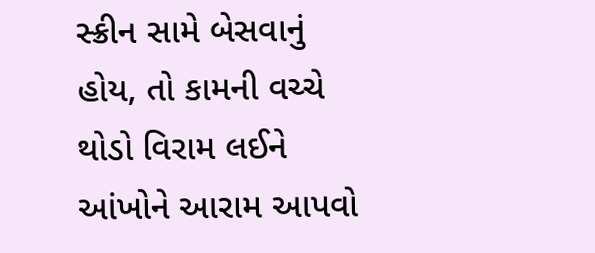સ્ક્રીન સામે બેસવાનું હોય, તો કામની વચ્ચે થોડો વિરામ લઈને આંખોને આરામ આપવો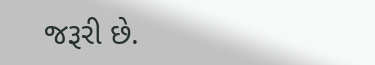જરૂરી છે.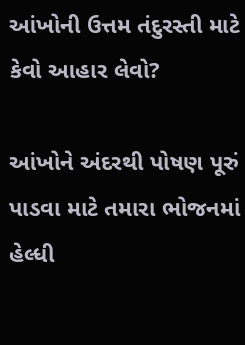આંખોની ઉત્તમ તંદુરસ્તી માટે કેવો આહાર લેવો?

આંખોને અંદરથી પોષણ પૂરું પાડવા માટે તમારા ભોજનમાં હેલ્ધી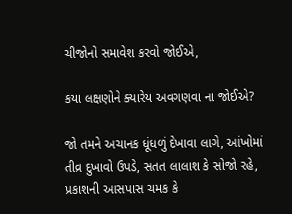ચીજોનો સમાવેશ કરવો જોઈએ,

કયા લક્ષણોને ક્યારેય અવગણવા ના જોઈએ?

જો તમને અચાનક ધૂંધળું દેખાવા લાગે, આંખોમાં તીવ્ર દુખાવો ઉપડે, સતત લાલાશ કે સોજો રહે, પ્રકાશની આસપાસ ચમક કે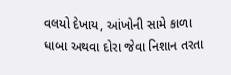વલયો દેખાય, આંખોની સામે કાળા ધાબા અથવા દોરા જેવા નિશાન તરતા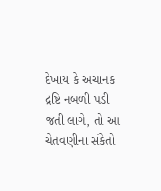દેખાય કે અચાનક દ્રષ્ટિ નબળી પડી જતી લાગે, તો આ ચેતવણીના સંકેતો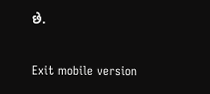છે.

Exit mobile version